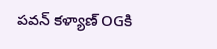పవన్ కళ్యాణ్ OGకి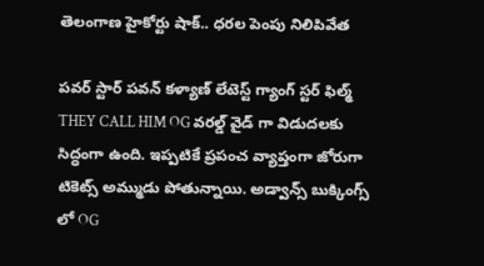తెలంగాణ హైకోర్టు షాక్.. ధరల పెంపు నిలిపివేత

పవర్ స్టార్ పవన్ కళ్యాణ్ లేటెస్ట్ గ్యాంగ్ స్టర్ ఫిల్మ్ THEY CALL HIM OG వరల్డ్ వైడ్ గా విడుదలకు సిద్ధంగా ఉంది. ఇప్పటికే ప్రపంచ వ్యాప్తంగా జోరుగా టికెట్స్ అమ్ముడు పోతున్నాయి. అడ్వాన్స్ బుక్కింగ్స్ లో OG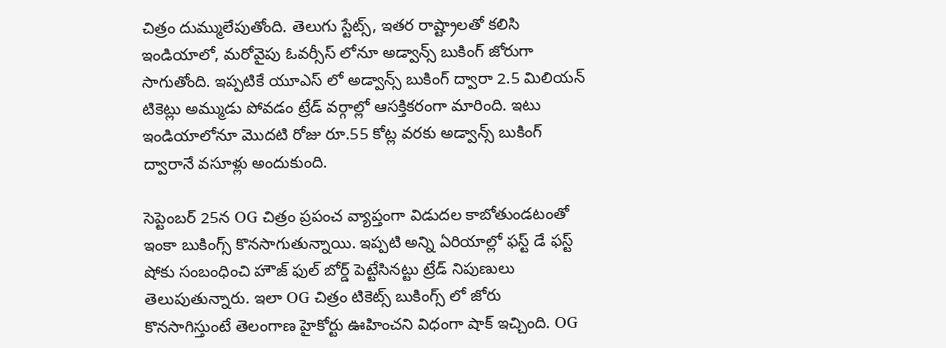చిత్రం దుమ్ములేపుతోంది. తెలుగు స్టేట్స్, ఇతర రాష్ట్రాలతో కలిసి ఇండియాలో, మరోవైపు ఓవర్సీస్ లోనూ అడ్వాన్స్ బుకింగ్ జోరుగా సాగుతోంది. ఇప్పటికే యూఎస్ లో అడ్వాన్స్ బుకింగ్ ద్వారా 2.5 మిలియన్ టికెట్లు అమ్ముడు పోవడం ట్రేడ్ వర్గాల్లో ఆసక్తికరంగా మారింది. ఇటు ఇండియాలోనూ మొదటి రోజు రూ.55 కోట్ల వరకు అడ్వాన్స్ బుకింగ్ ద్వారానే వసూళ్లు అందుకుంది.

సెప్టెంబర్ 25న OG చిత్రం ప్రపంచ వ్యాప్తంగా విడుదల కాబోతుండటంతో ఇంకా బుకింగ్స్ కొనసాగుతున్నాయి. ఇప్పటి అన్ని ఏరియాల్లో ఫస్ట్ డే ఫస్ట్ షోకు సంబంధించి హౌజ్ ఫుల్ బోర్డ్ పెట్టేసినట్టు ట్రేడ్ నిపుణులు తెలుపుతున్నారు. ఇలా OG చిత్రం టికెట్స్ బుకింగ్స్ లో జోరు కొనసాగిస్తుంటే తెలంగాణ హైకోర్టు ఊహించని విధంగా షాక్ ఇచ్చింది. OG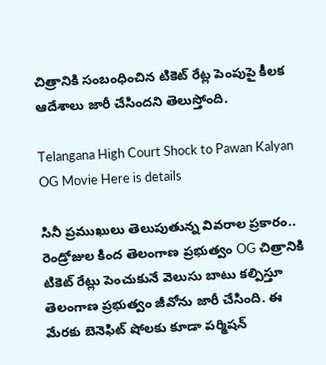చిత్రానికి సంబంధించిన టికెట్ రేట్ల పెంపుపై కీలక ఆదేశాలు జారీ చేసిందని తెలుస్తోంది.

Telangana High Court Shock to Pawan Kalyan OG Movie Here is details

సినీ ప్రముఖులు తెలుపుతున్న వివరాల ప్రకారం.. రెండ్రోజుల కింద తెలంగాణ ప్రభుత్వం OG చిత్రానికి టికెట్ రేట్లు పెంచుకునే వెలుసు బాటు కల్పిస్తూ తెలంగాణ ప్రభుత్వం జీవోను జారీ చేసింది. ఈ మేరకు బెనెఫిట్ షోలకు కూడా పర్మిషన్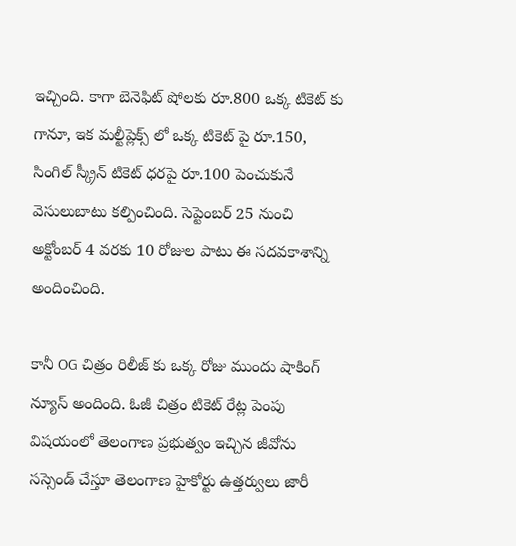ఇచ్చింది. కాగా బెనెఫిట్ షోలకు రూ.800 ఒక్క టికెట్ కు గానూ, ఇక మల్టీప్లెక్స్ లో ఒక్క టికెట్ పై రూ.150, సింగిల్ స్క్రీన్ టికెట్ ధరపై రూ.100 పెంచుకునే వెసులుబాటు కల్పించింది. సెప్టెంబర్ 25 నుంచి అక్టోంబర్ 4 వరకు 10 రోజుల పాటు ఈ సదవకాశాన్ని అందించింది.

కానీ OG చిత్రం రిలీజ్ కు ఒక్క రోజు ముందు షాకింగ్ న్యూస్ అందింది. ఓజీ చిత్రం టికెట్ రేట్ల పెంపు విషయంలో తెలంగాణ ప్రభుత్వం ఇచ్చిన జీవోను సస్సెండ్ చేస్తూ తెలంగాణ హైకోర్టు ఉత్తర్వులు జారీ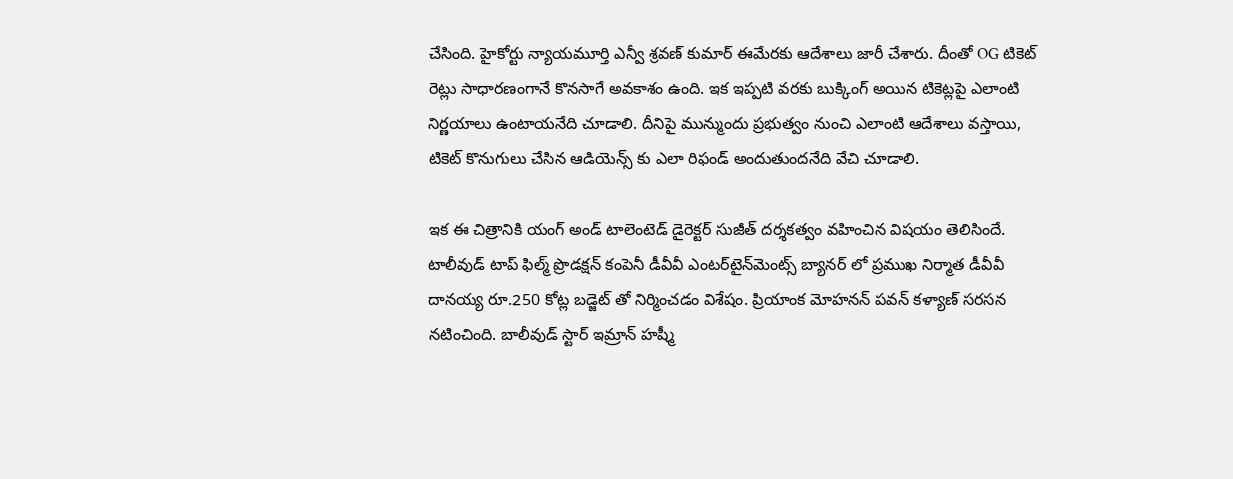చేసింది. హైకోర్టు న్యాయమూర్తి ఎన్వీ శ్రవణ్ కుమార్ ఈమేరకు ఆదేశాలు జారీ చేశారు. దీంతో OG టికెట్ రెట్లు సాధారణంగానే కొనసాగే అవకాశం ఉంది. ఇక ఇప్పటి వరకు బుక్కింగ్ అయిన టికెట్లపై ఎలాంటి నిర్ణయాలు ఉంటాయనేది చూడాలి. దీనిపై మున్ముందు ప్రభుత్వం నుంచి ఎలాంటి ఆదేశాలు వస్తాయి, టికెట్ కొనుగులు చేసిన ఆడియెన్స్ కు ఎలా రిఫండ్ అందుతుందనేది వేచి చూడాలి.

ఇక ఈ చిత్రానికి యంగ్ అండ్ టాలెంటెడ్ డైరెక్టర్ సుజీత్ దర్శకత్వం వహించిన విషయం తెలిసిందే. టాలీవుడ్ టాప్ ఫిల్మ్ ప్రొడక్షన్ కంపెనీ డీవీవీ ఎంటర్‌టైన్‌మెంట్స్ బ్యానర్ లో ప్రముఖ నిర్మాత డీవీవీ దానయ్య రూ.250 కోట్ల బడ్జెట్ తో నిర్మించడం విశేషం. ప్రియాంక మోహనన్ పవన్ కళ్యాణ్ సరసన నటించింది. బాలీవుడ్ స్టార్ ఇమ్రాన్ హష్మీ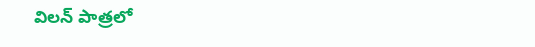విలన్ పాత్రలో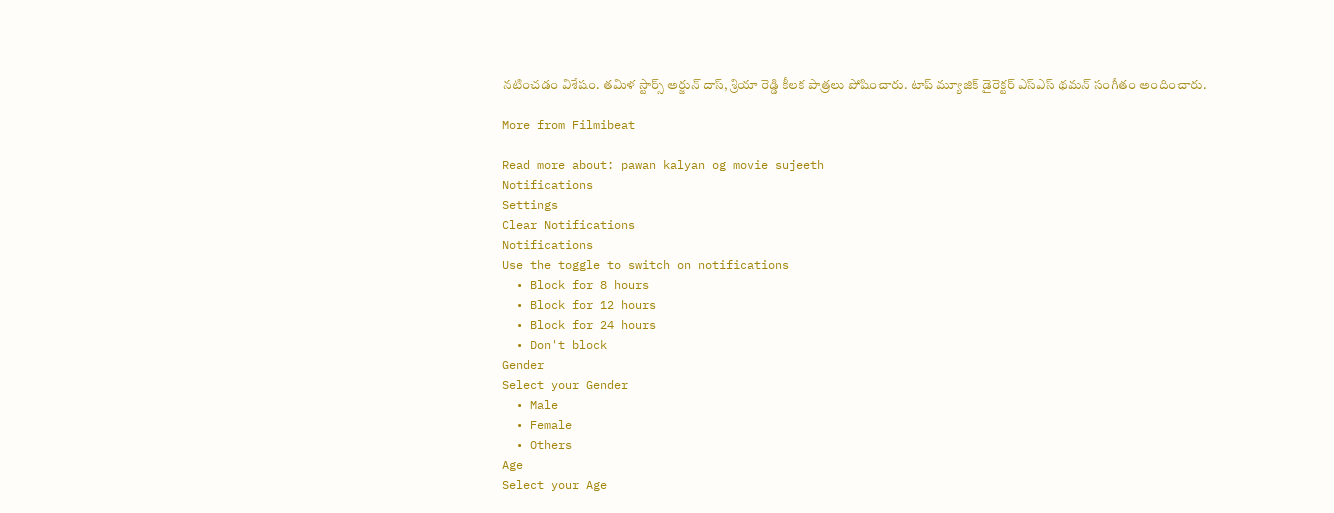నటించడం విశేషం. తమిళ స్టార్స్ అర్జున్ దాస్, శ్రియా రెడ్డి కీలక పాత్రలు పోషించారు. టాప్ మ్యూజిక్ డైరెక్టర్ ఎస్ఎస్ థమన్ సంగీతం అందించారు.

More from Filmibeat

Read more about: pawan kalyan og movie sujeeth
Notifications
Settings
Clear Notifications
Notifications
Use the toggle to switch on notifications
  • Block for 8 hours
  • Block for 12 hours
  • Block for 24 hours
  • Don't block
Gender
Select your Gender
  • Male
  • Female
  • Others
Age
Select your Age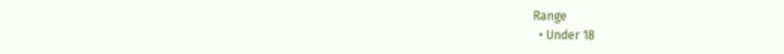Range
  • Under 18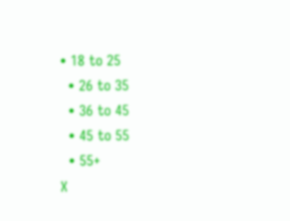• 18 to 25
  • 26 to 35
  • 36 to 45
  • 45 to 55
  • 55+
X